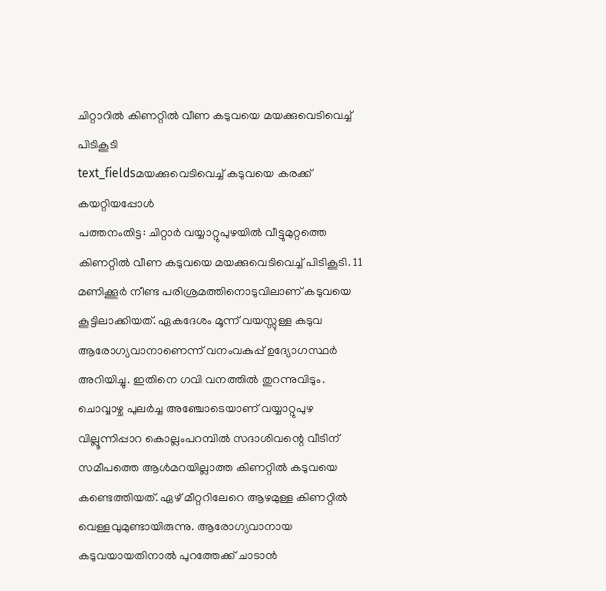ചിറ്റാറിൽ കിണറ്റിൽ വീണ കടുവയെ മയക്കുവെടിവെച്ച് പിടികൂടി
text_fieldsമയക്കുവെടിവെച്ച് കടുവയെ കരക്ക് കയറ്റിയപ്പോൾ
പത്തനംതിട്ട: ചിറ്റാർ വയ്യാറ്റുപുഴയിൽ വീട്ടുമുറ്റത്തെ കിണറ്റിൽ വീണ കടുവയെ മയക്കുവെടിവെച്ച് പിടികൂടി. 11 മണിക്കൂർ നീണ്ട പരിശ്രമത്തിനൊടുവിലാണ് കടുവയെ കൂട്ടിലാക്കിയത്. ഏകദേശം മൂന്ന് വയസ്സുള്ള കടുവ ആരോഗ്യവാനാണെന്ന് വനംവകുപ്പ് ഉദ്യോഗസ്ഥർ അറിയിച്ചു. ഇതിനെ ഗവി വനത്തിൽ തുറന്നുവിടും.
ചൊവ്വാഴ്ച പുലർച്ച അഞ്ചോടെയാണ് വയ്യാറ്റുപുഴ വില്ലൂന്നിപ്പാറ കൊല്ലംപറമ്പിൽ സദാശിവന്റെ വീടിന് സമീപത്തെ ആൾമറയില്ലാത്ത കിണറ്റിൽ കടുവയെ കണ്ടെത്തിയത്. ഏഴ് മീറ്ററിലേറെ ആഴമുള്ള കിണറ്റിൽ വെള്ളവുമുണ്ടായിരുന്നു. ആരോഗ്യവാനായ കടുവയായതിനാൽ പുറത്തേക്ക് ചാടാൻ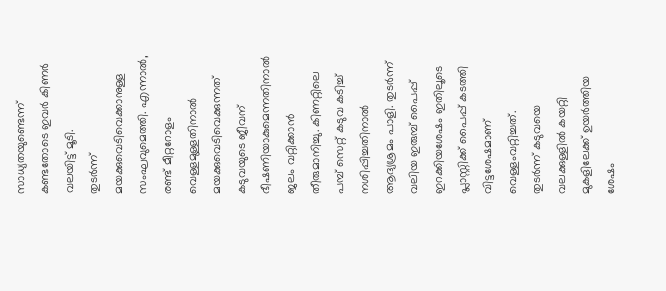സാധ്യതയുണ്ടെന്ന് കണ്ടതോടെ ഇവർ കിണർ വലയിട്ട് മൂടി.
തുടർന്ന് മയക്കുവെടിവെക്കാനുള്ള സംഘവുമെത്തി. എന്നാൽ, രണ്ട് മീറ്ററോളം വെള്ളമുള്ളതിനാൽ മയക്കുവെടിവെക്കുന്നത് കടുവയുടെ ജീവന് ഭീഷണിയാകുമെന്നതിനാൽ ജലം വറ്റിക്കാൻ തീരുമാനിച്ചു. കിണറ്റിലെ പമ്പ് സെറ്റ് കടുവ കടിച്ച് നശിപ്പിച്ചതിനാൽ ആദ്യശ്രമം പാളി. തുടർന്ന് വലിയ ഇരുമ്പ് പൈപ്പ് ഇറക്കിയശേഷം ഇതിലൂടെ പ്ലാസ്റ്റിക്ക് പൈപ്പ് കടത്തി വിട്ടശേഷമാണ് വെള്ളംവറ്റിച്ചത്.
തുടർന്ന് കടുവയെ വലക്കുള്ളിൽ കയറ്റി മുകളിലേക്ക് ഉയർത്തിയ ശേഷം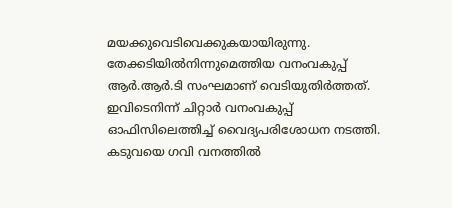മയക്കുവെടിവെക്കുകയായിരുന്നു. തേക്കടിയിൽനിന്നുമെത്തിയ വനംവകുപ്പ് ആർ.ആർ.ടി സംഘമാണ് വെടിയുതിർത്തത്. ഇവിടെനിന്ന് ചിറ്റാർ വനംവകുപ്പ് ഓഫിസിലെത്തിച്ച് വൈദ്യപരിശോധന നടത്തി. കടുവയെ ഗവി വനത്തിൽ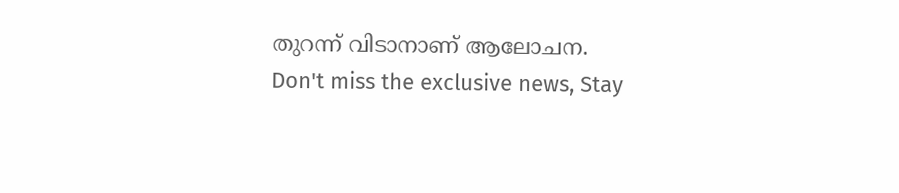തുറന്ന് വിടാനാണ് ആലോചന.
Don't miss the exclusive news, Stay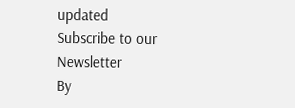updated
Subscribe to our Newsletter
By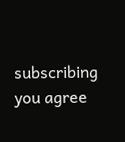subscribing you agree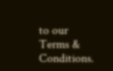to our Terms & Conditions.